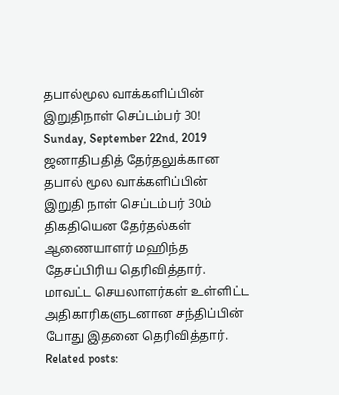தபால்மூல வாக்களிப்பின் இறுதிநாள் செப்டம்பர் 30!
Sunday, September 22nd, 2019
ஜனாதிபதித் தேர்தலுக்கான தபால் மூல வாக்களிப்பின் இறுதி நாள் செப்டம்பர் 30ம் திகதியென தேர்தல்கள் ஆணையாளர் மஹிந்த தேசப்பிரிய தெரிவித்தார்.
மாவட்ட செயலாளர்கள் உள்ளிட்ட அதிகாரிகளுடனான சந்திப்பின் போது இதனை தெரிவித்தார்.
Related posts: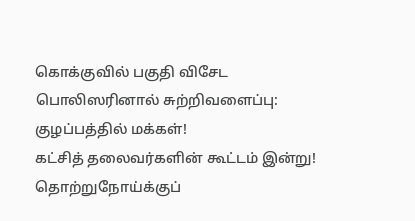கொக்குவில் பகுதி விசேட பொலிஸரினால் சுற்றிவளைப்பு: குழப்பத்தில் மக்கள்!
கட்சித் தலைவர்களின் கூட்டம் இன்று!
தொற்றுநோய்க்குப்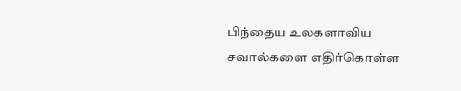பிந்தைய உலகளாவிய சவால்களை எதிர்கொள்ள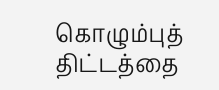கொழும்புத் திட்டத்தை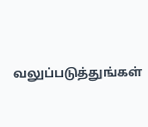வலுப்படுத்துங்கள்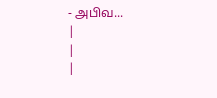- அபிவ...
|
|
|